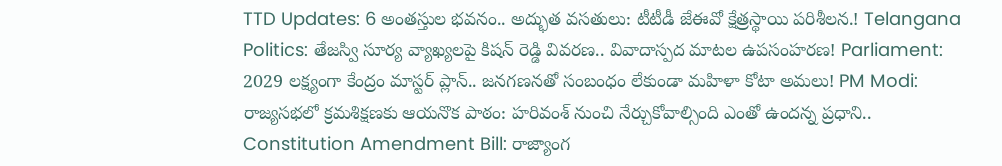TTD Updates: 6 అంతస్తుల భవనం.. అద్భుత వసతులు: టీటీడీ జేఈవో క్షేత్రస్థాయి పరిశీలన.! Telangana Politics: తేజస్వి సూర్య వ్యాఖ్యలపై కిషన్ రెడ్డి వివరణ.. వివాదాస్పద మాటల ఉపసంహరణ! Parliament: 2029 లక్ష్యంగా కేంద్రం మాస్టర్ ప్లాన్.. జనగణనతో సంబంధం లేకుండా మహిళా కోటా అమలు! PM Modi: రాజ్యసభలో క్రమశిక్షణకు ఆయనొక పాఠం: హరివంశ్ నుంచి నేర్చుకోవాల్సింది ఎంతో ఉందన్న ప్రధాని.. Constitution Amendment Bill: రాజ్యాంగ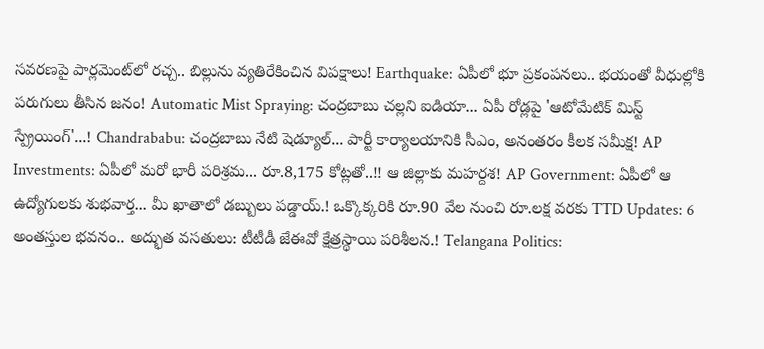సవరణపై పార్లమెంట్‌లో రచ్చ.. బిల్లును వ్యతిరేకించిన విపక్షాలు! Earthquake: ఏపీలో భూ ప్రకంపనలు.. భయంతో వీధుల్లోకి పరుగులు తీసిన జనం! Automatic Mist Spraying: చంద్రబాబు చల్లని ఐడియా... ఏపీ రోడ్లపై 'ఆటోమేటిక్ మిస్ట్ స్ప్రేయింగ్'...! Chandrababu: చంద్రబాబు నేటి షెడ్యూల్... పార్టీ కార్యాలయానికి సీఎం, అనంతరం కీలక సమీక్ష! AP Investments: ఏపీలో మరో భారీ పరిశ్రమ... రూ.8,175 కోట్లతో..!! ఆ జిల్లాకు మహర్దశ! AP Government: ఏపీలో ఆ ఉద్యోగులకు శుభవార్త... మీ ఖాతాలో డబ్బులు పడ్డాయ్.! ఒక్కొక్కరికి రూ.90 వేల నుంచి రూ.లక్ష వరకు TTD Updates: 6 అంతస్తుల భవనం.. అద్భుత వసతులు: టీటీడీ జేఈవో క్షేత్రస్థాయి పరిశీలన.! Telangana Politics: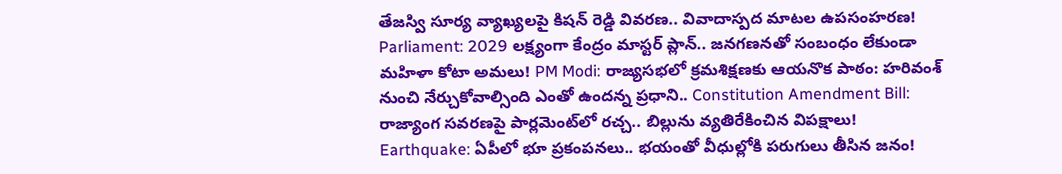తేజస్వి సూర్య వ్యాఖ్యలపై కిషన్ రెడ్డి వివరణ.. వివాదాస్పద మాటల ఉపసంహరణ! Parliament: 2029 లక్ష్యంగా కేంద్రం మాస్టర్ ప్లాన్.. జనగణనతో సంబంధం లేకుండా మహిళా కోటా అమలు! PM Modi: రాజ్యసభలో క్రమశిక్షణకు ఆయనొక పాఠం: హరివంశ్ నుంచి నేర్చుకోవాల్సింది ఎంతో ఉందన్న ప్రధాని.. Constitution Amendment Bill: రాజ్యాంగ సవరణపై పార్లమెంట్‌లో రచ్చ.. బిల్లును వ్యతిరేకించిన విపక్షాలు! Earthquake: ఏపీలో భూ ప్రకంపనలు.. భయంతో వీధుల్లోకి పరుగులు తీసిన జనం!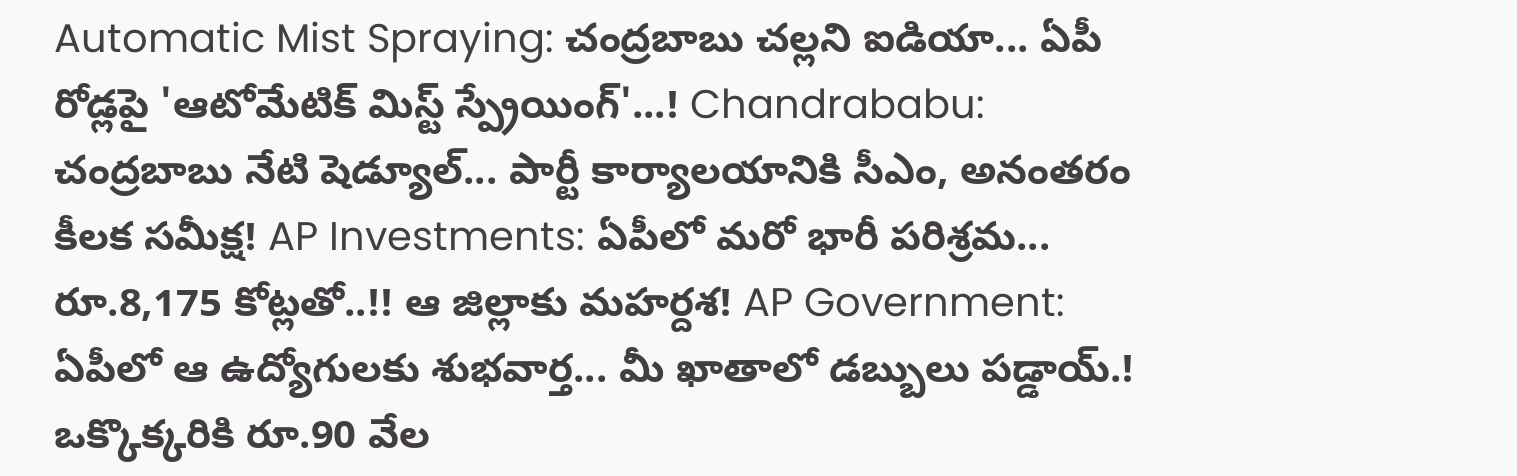Automatic Mist Spraying: చంద్రబాబు చల్లని ఐడియా... ఏపీ రోడ్లపై 'ఆటోమేటిక్ మిస్ట్ స్ప్రేయింగ్'...! Chandrababu: చంద్రబాబు నేటి షెడ్యూల్... పార్టీ కార్యాలయానికి సీఎం, అనంతరం కీలక సమీక్ష! AP Investments: ఏపీలో మరో భారీ పరిశ్రమ... రూ.8,175 కోట్లతో..!! ఆ జిల్లాకు మహర్దశ! AP Government: ఏపీలో ఆ ఉద్యోగులకు శుభవార్త... మీ ఖాతాలో డబ్బులు పడ్డాయ్.! ఒక్కొక్కరికి రూ.90 వేల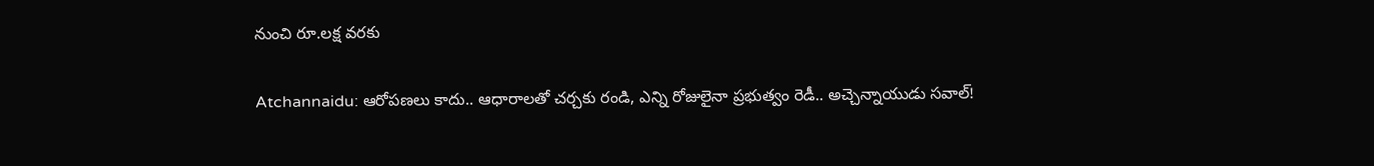నుంచి రూ.లక్ష వరకు

Atchannaidu: ఆరోపణలు కాదు.. ఆధారాలతో చర్చకు రండి, ఎన్ని రోజులైనా ప్రభుత్వం రెడీ.. అచ్చెన్నాయుడు సవాల్!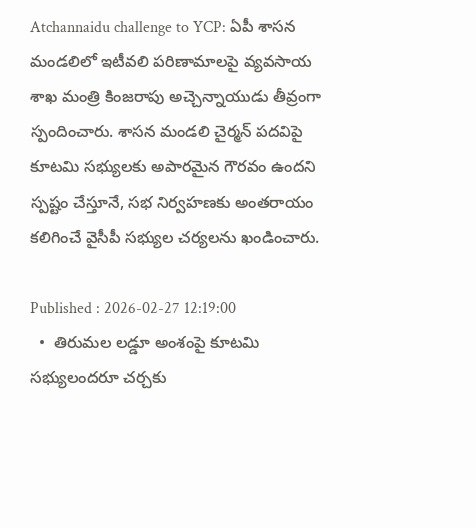Atchannaidu challenge to YCP: ఏపీ శాసన మండలిలో ఇటీవలి పరిణామాలపై వ్య‌వ‌సాయ శాఖ‌ మంత్రి కింజ‌రాపు అచ్చెన్నాయుడు తీవ్రంగా స్పందించారు. శాసన మండలి చైర్మన్ పదవిపై కూట‌మి స‌భ్యుల‌కు అపారమైన గౌరవం ఉందని స్పష్టం చేస్తూనే, సభ నిర్వహణకు అంతరాయం కలిగించే వైసీపీ స‌భ్యుల‌ చర్యలను ఖండించారు.

Published : 2026-02-27 12:19:00
  •  తిరుమ‌ల ల‌డ్డూ అంశంపై కూటమి సభ్యులందరూ చర్చకు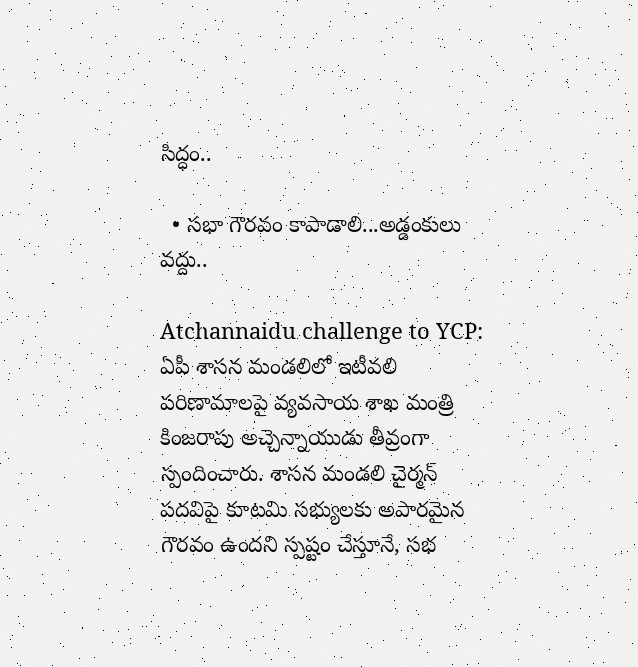సిద్ధం..

  • సభా గౌరవం కాపాడాలి...అడ్డంకులు వద్దు..

Atchannaidu challenge to YCP: ఏపీ శాసన మండలిలో ఇటీవలి పరిణామాలపై వ్య‌వ‌సాయ శాఖ‌ మంత్రి కింజ‌రాపు అచ్చెన్నాయుడు తీవ్రంగా స్పందించారు. శాసన మండలి చైర్మన్ పదవిపై కూట‌మి స‌భ్యుల‌కు అపారమైన గౌరవం ఉందని స్పష్టం చేస్తూనే, సభ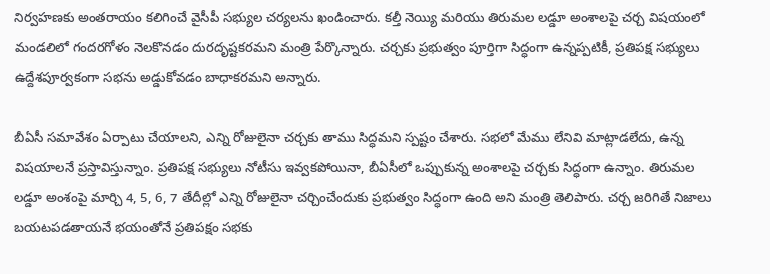నిర్వహణకు అంతరాయం కలిగించే వైసీపీ స‌భ్యుల‌ చర్యలను ఖండించారు. కల్తీ నెయ్యి మరియు తిరుమల లడ్డూ అంశాలపై చర్చ విషయంలో మండలిలో గందరగోళం నెలకొనడం దురదృష్టకరమని మంత్రి పేర్కొన్నారు. చర్చకు ప్రభుత్వం పూర్తిగా సిద్ధంగా ఉన్నప్పటికీ, ప్రతిపక్ష సభ్యులు ఉద్దేశపూర్వకంగా సభను అడ్డుకోవడం బాధాకరమని అన్నారు.

బీఏసీ సమావేశం ఏర్పాటు చేయాలని, ఎన్ని రోజులైనా చర్చకు తాము సిద్ధమని స్పష్టం చేశారు. సభలో మేము లేనివి మాట్లాడలేదు, ఉన్న విషయాలనే ప్రస్తావిస్తున్నాం. ప్రతిపక్ష సభ్యులు నోటీసు ఇవ్వకపోయినా, బీఏసీలో ఒప్పుకున్న అంశాలపై చర్చకు సిద్ధంగా ఉన్నాం. తిరుమల లడ్డూ అంశంపై మార్చి 4, 5, 6, 7 తేదీల్లో ఎన్ని రోజులైనా చర్చించేందుకు ప్రభుత్వం సిద్ధంగా ఉంది అని మంత్రి తెలిపారు. చర్చ జరిగితే నిజాలు బయటపడతాయనే భయంతోనే ప్రతిపక్షం సభకు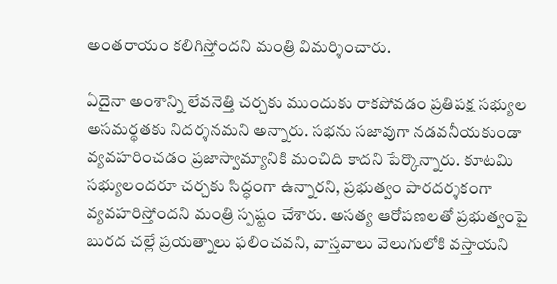అంతరాయం కలిగిస్తోందని మంత్రి విమర్శించారు.

ఏదైనా అంశాన్ని లేవనెత్తి చర్చకు ముందుకు రాకపోవడం ప్రతిపక్ష స‌భ్యుల అసమర్థతకు నిదర్శనమని అన్నారు. సభను సజావుగా నడవనీయకుండా వ్యవహరించడం ప్రజాస్వామ్యానికి మంచిది కాదని పేర్కొన్నారు. కూటమి సభ్యులందరూ చర్చకు సిద్ధంగా ఉన్నారని, ప్రభుత్వం పారదర్శకంగా వ్యవహరిస్తోందని మంత్రి స్పష్టం చేశారు. అసత్య ఆరోపణలతో ప్రభుత్వంపై బురద చల్లే ప్రయత్నాలు ఫలించవని, వాస్తవాలు వెలుగులోకి వస్తాయని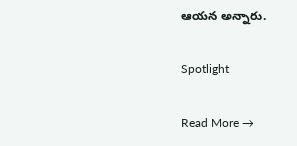ఆయన అన్నారు.

Spotlight

Read More →